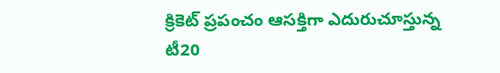క్రికెట్ ప్రపంచం ఆసక్తిగా ఎదురుచూస్తున్న టీ20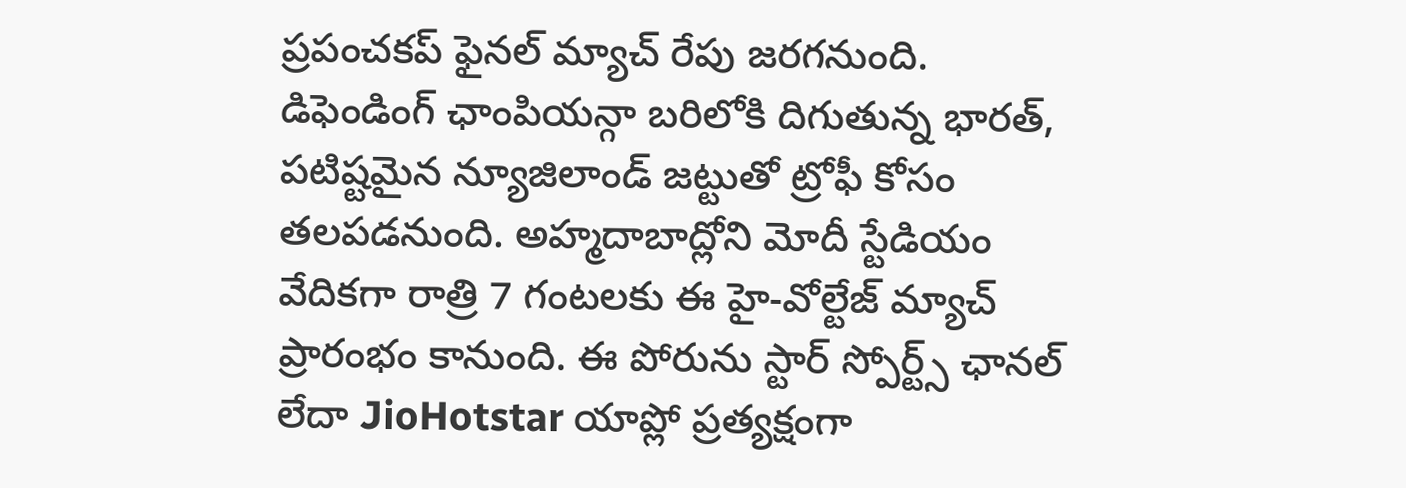ప్రపంచకప్ ఫైనల్ మ్యాచ్ రేపు జరగనుంది. డిఫెండింగ్ ఛాంపియన్గా బరిలోకి దిగుతున్న భారత్, పటిష్టమైన న్యూజిలాండ్ జట్టుతో ట్రోఫీ కోసం తలపడనుంది. అహ్మదాబాద్లోని మోదీ స్టేడియం వేదికగా రాత్రి 7 గంటలకు ఈ హై-వోల్టేజ్ మ్యాచ్ ప్రారంభం కానుంది. ఈ పోరును స్టార్ స్పోర్ట్స్ ఛానల్ లేదా JioHotstar యాప్లో ప్రత్యక్షంగా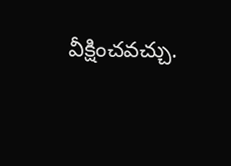వీక్షించవచ్చు.